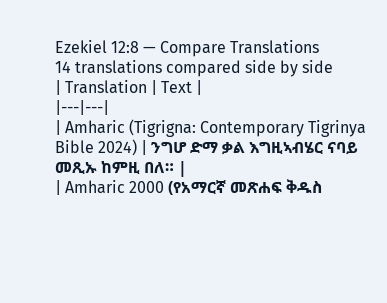Ezekiel 12:8 — Compare Translations
14 translations compared side by side
| Translation | Text |
|---|---|
| Amharic (Tigrigna: Contemporary Tigrinya Bible 2024) | ንግሆ ድማ ቃል እግዚኣብሄር ናባይ መጺኡ ከምዚ በለ። |
| Amharic 2000 (የአማርኛ መጽሐፍ ቅዱስ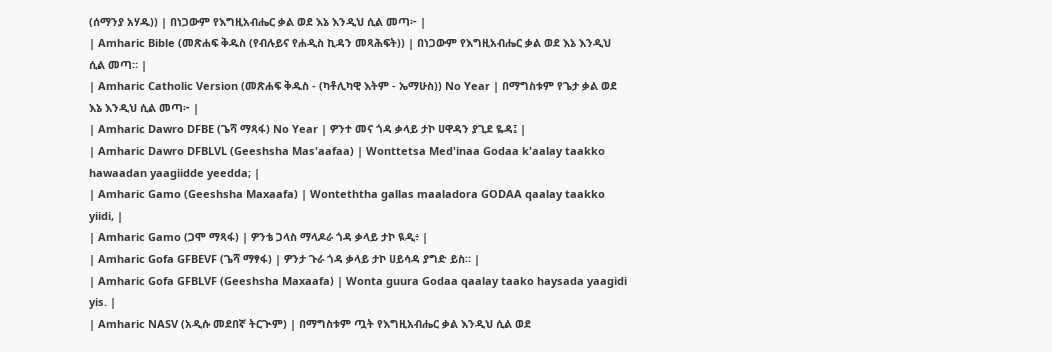(ሰማንያ አሃዱ)) | በነጋውም የእግዚአብሔር ቃል ወደ እኔ እንዲህ ሲል መጣ፦ |
| Amharic Bible (መጽሐፍ ቅዱስ (የብሉይና የሐዲስ ኪዳን መጻሕፍት)) | በነጋውም የእግዚአብሔር ቃል ወደ እኔ እንዲህ ሲል መጣ። |
| Amharic Catholic Version (መጽሐፍ ቅዱስ - (ካቶሊካዊ እትም - ኤማሁስ)) No Year | በማግስቱም የጌታ ቃል ወደ እኔ እንዲህ ሲል መጣ፦ |
| Amharic Dawro DFBE (ጌሻ ማጻፋ) No Year | ዎንተ መና ጎዳ ቃላይ ታኮ ሀዋዳን ያጊደ ዬዳ፤ |
| Amharic Dawro DFBLVL (Geeshsha Mas'aafaa) | Wonttetsa Med'inaa Godaa k'aalay taakko hawaadan yaagiidde yeedda; |
| Amharic Gamo (Geeshsha Maxaafa) | Wonteththa gallas maaladora GODAA qaalay taakko yiidi, |
| Amharic Gamo (ጋሞ ማጻፋ) | ዎንቴ ጋላስ ማላዶራ ጎዳ ቃላይ ታኮ ዪዲ፥ |
| Amharic Gofa GFBEVF (ጌሻ ማፃፋ) | ዎንታ ጉራ ጎዳ ቃላይ ታኮ ሀይሳዳ ያግድ ይስ። |
| Amharic Gofa GFBLVF (Geeshsha Maxaafa) | Wonta guura Godaa qaalay taako haysada yaagidi yis. |
| Amharic NASV (አዲሱ መደበኛ ትርጒም) | በማግስቱም ጧት የእግዚአብሔር ቃል እንዲህ ሲል ወደ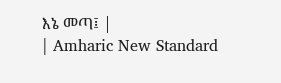እኔ መጣ፤ |
| Amharic New Standard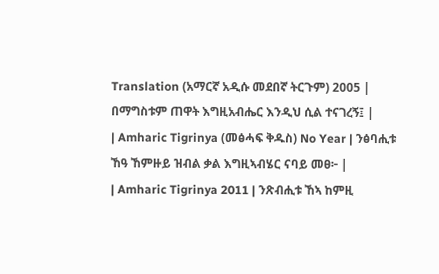Translation (አማርኛ አዲሱ መደበኛ ትርጉም) 2005 | በማግስቱም ጠዋት እግዚአብሔር እንዲህ ሲል ተናገረኝ፤ |
| Amharic Tigrinya (መፅሓፍ ቅዱስ) No Year | ንፅባሒቱ ኸዓ ኸምዙይ ዝብል ቃል እግዚኣብሄር ናባይ መፀ፦ |
| Amharic Tigrinya 2011 | ንጽብሒቱ ኸኣ ከምዚ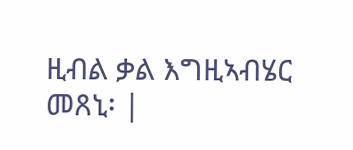ዚብል ቃል እግዚኣብሄር መጸኒ፡ |